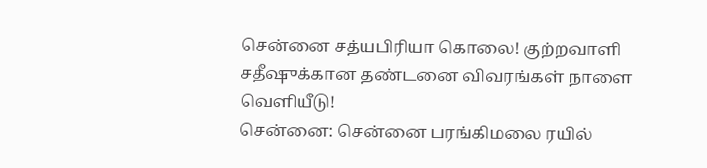சென்னை சத்யபிரியா கொலை! குற்றவாளி சதீஷுக்கான தண்டனை விவரங்கள் நாளை வெளியீடு!
சென்னை: சென்னை பரங்கிமலை ரயில்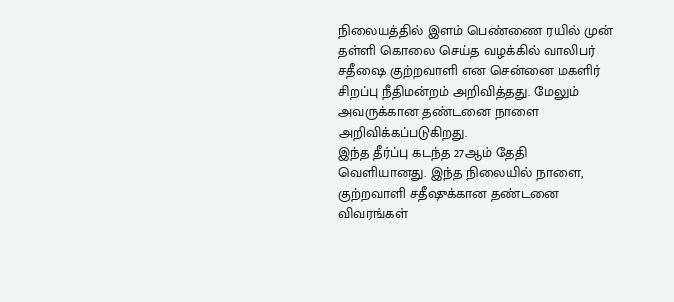நிலையத்தில் இளம் பெண்ணை ரயில் முன் தள்ளி கொலை செய்த வழக்கில் வாலிபர் சதீஷை குற்றவாளி என சென்னை மகளிர் சிறப்பு நீதிமன்றம் அறிவித்தது. மேலும் அவருக்கான தண்டனை நாளை அறிவிக்கப்படுகிறது.
இந்த தீர்ப்பு கடந்த 27ஆம் தேதி வெளியானது. இந்த நிலையில் நாளை, குற்றவாளி சதீஷுக்கான தண்டனை விவரங்கள்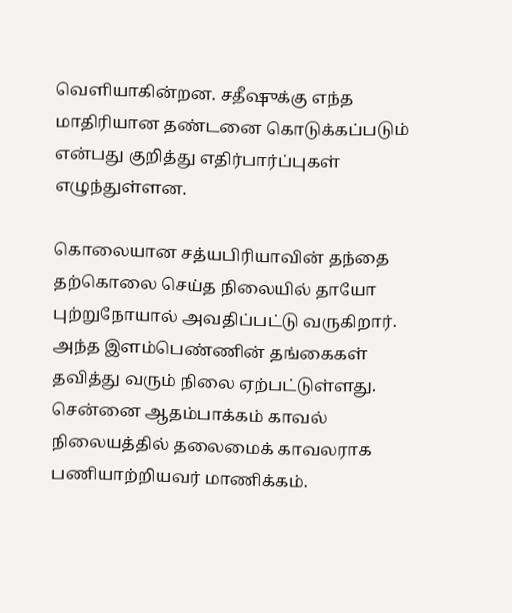வெளியாகின்றன. சதீஷுக்கு எந்த மாதிரியான தண்டனை கொடுக்கப்படும் என்பது குறித்து எதிர்பார்ப்புகள் எழுந்துள்ளன.

கொலையான சத்யபிரியாவின் தந்தை தற்கொலை செய்த நிலையில் தாயோ புற்றுநோயால் அவதிப்பட்டு வருகிறார். அந்த இளம்பெண்ணின் தங்கைகள் தவித்து வரும் நிலை ஏற்பட்டுள்ளது.
சென்னை ஆதம்பாக்கம் காவல் நிலையத்தில் தலைமைக் காவலராக பணியாற்றியவர் மாணிக்கம்.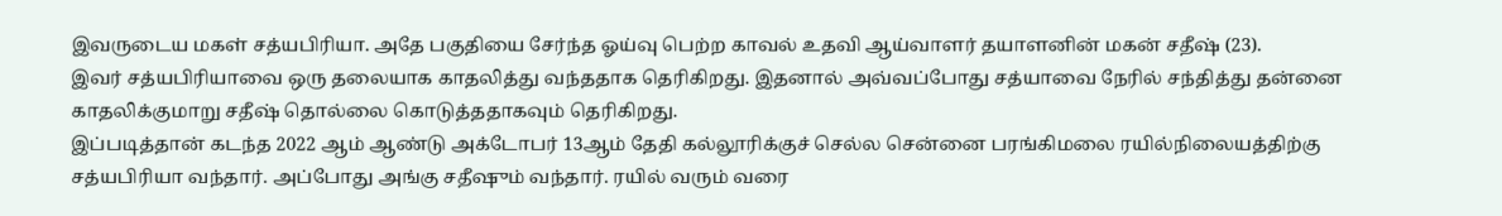இவருடைய மகள் சத்யபிரியா. அதே பகுதியை சேர்ந்த ஓய்வு பெற்ற காவல் உதவி ஆய்வாளர் தயாளனின் மகன் சதீஷ் (23).
இவர் சத்யபிரியாவை ஒரு தலையாக காதலித்து வந்ததாக தெரிகிறது. இதனால் அவ்வப்போது சத்யாவை நேரில் சந்தித்து தன்னை காதலிக்குமாறு சதீஷ் தொல்லை கொடுத்ததாகவும் தெரிகிறது.
இப்படித்தான் கடந்த 2022 ஆம் ஆண்டு அக்டோபர் 13ஆம் தேதி கல்லூரிக்குச் செல்ல சென்னை பரங்கிமலை ரயில்நிலையத்திற்கு சத்யபிரியா வந்தார். அப்போது அங்கு சதீஷும் வந்தார். ரயில் வரும் வரை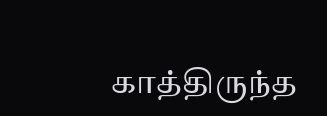காத்திருந்த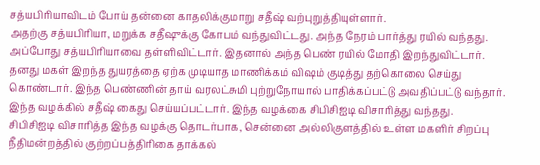சத்யபிரியாவிடம் போய் தன்னை காதலிக்குமாறு சதீஷ் வற்புறுத்தியுள்ளார்.
அதற்கு சத்யபிரியா, மறுக்க சதீஷுக்கு கோபம் வந்துவிட்டது. அந்த நேரம் பார்த்து ரயில் வந்தது. அப்போது சத்யபிரியாவை தள்ளிவிட்டார். இதனால் அந்த பெண் ரயில் மோதி இறந்துவிட்டார். தனது மகள் இறந்த துயரத்தை ஏற்க முடியாத மாணிக்கம் விஷம் குடித்து தற்கொலை செய்து கொண்டார். இந்த பெண்ணின் தாய் வரலட்சுமி புற்றுநோயால் பாதிக்கப்பட்டு அவதிப்பட்டு வந்தார். இந்த வழக்கில் சதீஷ் கைது செய்யப்பட்டார். இந்த வழக்கை சிபிசிஐடி விசாரித்து வந்தது.
சிபிசிஐடி விசாரித்த இந்த வழக்கு தொடர்பாக, சென்னை அல்லிகுளத்தில் உள்ள மகளிர் சிறப்பு நீதிமன்றத்தில் குற்றப்பத்திரிகை தாக்கல்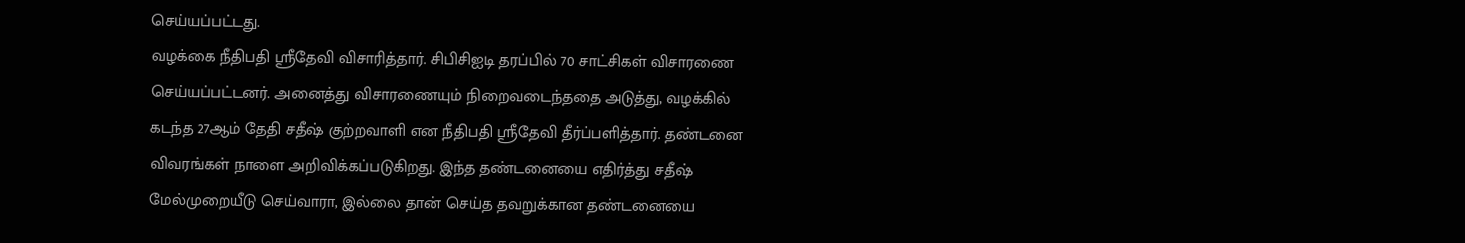செய்யப்பட்டது.
வழக்கை நீதிபதி ஸ்ரீதேவி விசாரித்தார். சிபிசிஐடி தரப்பில் 70 சாட்சிகள் விசாரணை செய்யப்பட்டனர். அனைத்து விசாரணையும் நிறைவடைந்ததை அடுத்து, வழக்கில் கடந்த 27ஆம் தேதி சதீஷ் குற்றவாளி என நீதிபதி ஸ்ரீதேவி தீர்ப்பளித்தார். தண்டனை விவரங்கள் நாளை அறிவிக்கப்படுகிறது. இந்த தண்டனையை எதிர்த்து சதீஷ் மேல்முறையீடு செய்வாரா, இல்லை தான் செய்த தவறுக்கான தண்டனையை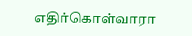எதிர்கொள்வாரா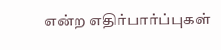என்ற எதிர்பார்ப்புகள்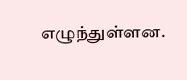எழுந்துள்ளன.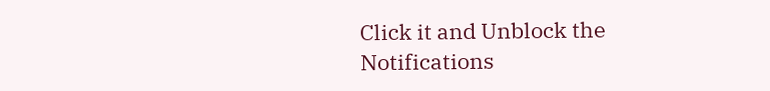Click it and Unblock the Notifications